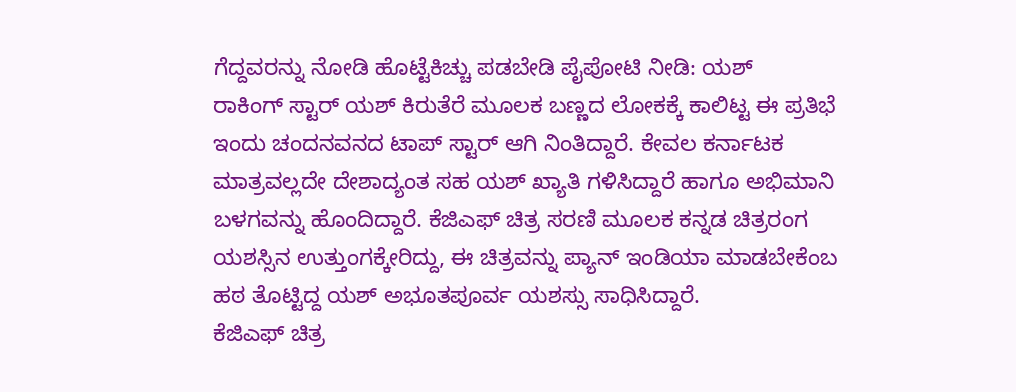ಗೆದ್ದವರನ್ನು ನೋಡಿ ಹೊಟ್ಟೆಕಿಚ್ಚು ಪಡಬೇಡಿ ಪೈಪೋಟಿ ನೀಡಿ: ಯಶ್
ರಾಕಿಂಗ್ ಸ್ಟಾರ್ ಯಶ್ ಕಿರುತೆರೆ ಮೂಲಕ ಬಣ್ಣದ ಲೋಕಕ್ಕೆ ಕಾಲಿಟ್ಟ ಈ ಪ್ರತಿಭೆ ಇಂದು ಚಂದನವನದ ಟಾಪ್ ಸ್ಟಾರ್ ಆಗಿ ನಿಂತಿದ್ದಾರೆ. ಕೇವಲ ಕರ್ನಾಟಕ ಮಾತ್ರವಲ್ಲದೇ ದೇಶಾದ್ಯಂತ ಸಹ ಯಶ್ ಖ್ಯಾತಿ ಗಳಿಸಿದ್ದಾರೆ ಹಾಗೂ ಅಭಿಮಾನಿ ಬಳಗವನ್ನು ಹೊಂದಿದ್ದಾರೆ. ಕೆಜಿಎಫ್ ಚಿತ್ರ ಸರಣಿ ಮೂಲಕ ಕನ್ನಡ ಚಿತ್ರರಂಗ ಯಶಸ್ಸಿನ ಉತ್ತುಂಗಕ್ಕೇರಿದ್ದು, ಈ ಚಿತ್ರವನ್ನು ಪ್ಯಾನ್ ಇಂಡಿಯಾ ಮಾಡಬೇಕೆಂಬ ಹಠ ತೊಟ್ಟಿದ್ದ ಯಶ್ ಅಭೂತಪೂರ್ವ ಯಶಸ್ಸು ಸಾಧಿಸಿದ್ದಾರೆ.
ಕೆಜಿಎಫ್ ಚಿತ್ರ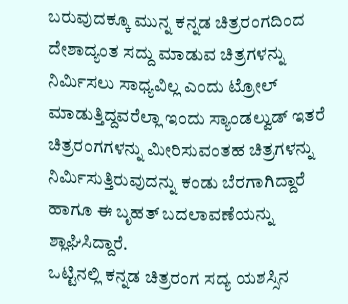ಬರುವುದಕ್ಕೂ ಮುನ್ನ ಕನ್ನಡ ಚಿತ್ರರಂಗದಿಂದ ದೇಶಾದ್ಯಂತ ಸದ್ದು ಮಾಡುವ ಚಿತ್ರಗಳನ್ನು ನಿರ್ಮಿಸಲು ಸಾಧ್ಯವಿಲ್ಲ ಎಂದು ಟ್ರೋಲ್ ಮಾಡುತ್ತಿದ್ದವರೆಲ್ಲಾ ಇಂದು ಸ್ಯಾಂಡಲ್ವುಡ್ ಇತರೆ ಚಿತ್ರರಂಗಗಳನ್ನು ಮೀರಿಸುವಂತಹ ಚಿತ್ರಗಳನ್ನು ನಿರ್ಮಿಸುತ್ತಿರುವುದನ್ನು ಕಂಡು ಬೆರಗಾಗಿದ್ದಾರೆ ಹಾಗೂ ಈ ಬೃಹತ್ ಬದಲಾವಣೆಯನ್ನು ಶ್ಲಾಘಿಸಿದ್ದಾರೆ.
ಒಟ್ಟಿನಲ್ಲಿ ಕನ್ನಡ ಚಿತ್ರರಂಗ ಸದ್ಯ ಯಶಸ್ಸಿನ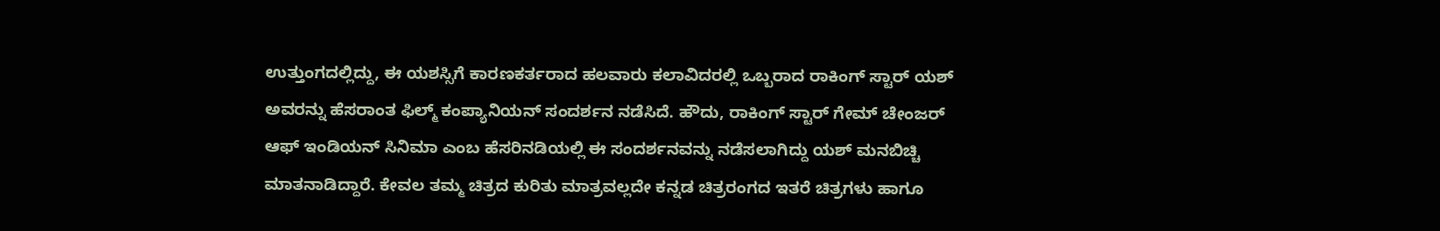ಉತ್ತುಂಗದಲ್ಲಿದ್ದು, ಈ ಯಶಸ್ಸಿಗೆ ಕಾರಣಕರ್ತರಾದ ಹಲವಾರು ಕಲಾವಿದರಲ್ಲಿ ಒಬ್ಬರಾದ ರಾಕಿಂಗ್ ಸ್ಟಾರ್ ಯಶ್ ಅವರನ್ನು ಹೆಸರಾಂತ ಫಿಲ್ಮ್ ಕಂಪ್ಯಾನಿಯನ್ ಸಂದರ್ಶನ ನಡೆಸಿದೆ. ಹೌದು, ರಾಕಿಂಗ್ ಸ್ಟಾರ್ ಗೇಮ್ ಚೇಂಜರ್ ಆಫ್ ಇಂಡಿಯನ್ ಸಿನಿಮಾ ಎಂಬ ಹೆಸರಿನಡಿಯಲ್ಲಿ ಈ ಸಂದರ್ಶನವನ್ನು ನಡೆಸಲಾಗಿದ್ದು ಯಶ್ ಮನಬಿಚ್ಚಿ ಮಾತನಾಡಿದ್ದಾರೆ. ಕೇವಲ ತಮ್ಮ ಚಿತ್ರದ ಕುರಿತು ಮಾತ್ರವಲ್ಲದೇ ಕನ್ನಡ ಚಿತ್ರರಂಗದ ಇತರೆ ಚಿತ್ರಗಳು ಹಾಗೂ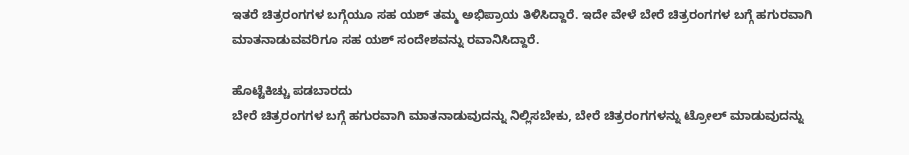ಇತರೆ ಚಿತ್ರರಂಗಗಳ ಬಗ್ಗೆಯೂ ಸಹ ಯಶ್ ತಮ್ಮ ಅಭಿಪ್ರಾಯ ತಿಳಿಸಿದ್ದಾರೆ. ಇದೇ ವೇಳೆ ಬೇರೆ ಚಿತ್ರರಂಗಗಳ ಬಗ್ಗೆ ಹಗುರವಾಗಿ ಮಾತನಾಡುವವರಿಗೂ ಸಹ ಯಶ್ ಸಂದೇಶವನ್ನು ರವಾನಿಸಿದ್ದಾರೆ.

ಹೊಟ್ಟೆಕಿಚ್ಚು ಪಡಬಾರದು
ಬೇರೆ ಚಿತ್ರರಂಗಗಳ ಬಗ್ಗೆ ಹಗುರವಾಗಿ ಮಾತನಾಡುವುದನ್ನು ನಿಲ್ಲಿಸಬೇಕು, ಬೇರೆ ಚಿತ್ರರಂಗಗಳನ್ನು ಟ್ರೋಲ್ ಮಾಡುವುದನ್ನು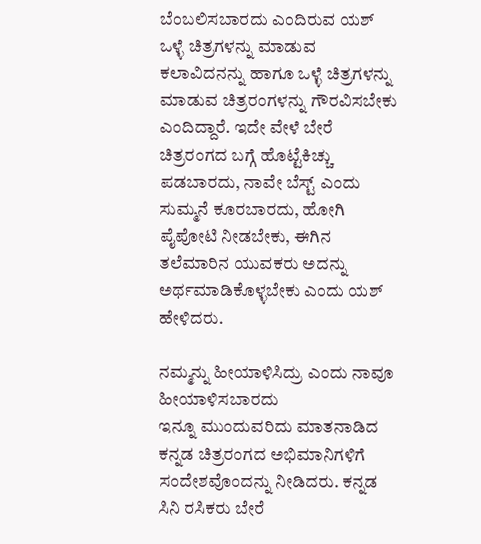ಬೆಂಬಲಿಸಬಾರದು ಎಂದಿರುವ ಯಶ್ ಒಳ್ಳೆ ಚಿತ್ರಗಳನ್ನು ಮಾಡುವ ಕಲಾವಿದನನ್ನು ಹಾಗೂ ಒಳ್ಳೆ ಚಿತ್ರಗಳನ್ನು ಮಾಡುವ ಚಿತ್ರರಂಗಳನ್ನು ಗೌರವಿಸಬೇಕು ಎಂದಿದ್ದಾರೆ. ಇದೇ ವೇಳೆ ಬೇರೆ ಚಿತ್ರರಂಗದ ಬಗ್ಗೆ ಹೊಟ್ಟೆಕಿಚ್ಚು ಪಡಬಾರದು, ನಾವೇ ಬೆಸ್ಟ್ ಎಂದು ಸುಮ್ಮನೆ ಕೂರಬಾರದು, ಹೋಗಿ ಪೈಪೋಟಿ ನೀಡಬೇಕು, ಈಗಿನ ತಲೆಮಾರಿನ ಯುವಕರು ಅದನ್ನು ಅರ್ಥಮಾಡಿಕೊಳ್ಳಬೇಕು ಎಂದು ಯಶ್ ಹೇಳಿದರು.

ನಮ್ಮನ್ನು ಹೀಯಾಳಿಸಿದ್ರು ಎಂದು ನಾವೂ ಹೀಯಾಳಿಸಬಾರದು
ಇನ್ನೂ ಮುಂದುವರಿದು ಮಾತನಾಡಿದ ಕನ್ನಡ ಚಿತ್ರರಂಗದ ಅಭಿಮಾನಿಗಳಿಗೆ ಸಂದೇಶವೊಂದನ್ನು ನೀಡಿದರು. ಕನ್ನಡ ಸಿನಿ ರಸಿಕರು ಬೇರೆ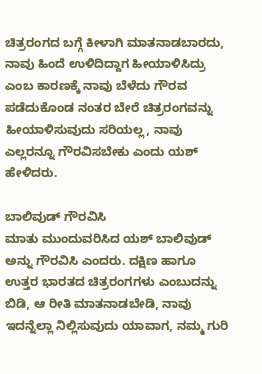ಚಿತ್ರರಂಗದ ಬಗ್ಗೆ ಕೀಳಾಗಿ ಮಾತನಾಡಬಾರದು, ನಾವು ಹಿಂದೆ ಉಳಿದಿದ್ದಾಗ ಹೀಯಾಳಿಸಿದ್ರು ಎಂಬ ಕಾರಣಕ್ಕೆ ನಾವು ಬೆಳೆದು ಗೌರವ ಪಡೆದುಕೊಂಡ ನಂತರ ಬೇರೆ ಚಿತ್ರರಂಗವನ್ನು ಹೀಯಾಳಿಸುವುದು ಸರಿಯಲ್ಲ, ನಾವು ಎಲ್ಲರನ್ನೂ ಗೌರವಿಸಬೇಕು ಎಂದು ಯಶ್ ಹೇಳಿದರು.

ಬಾಲಿವುಡ್ ಗೌರವಿಸಿ
ಮಾತು ಮುಂದುವರಿಸಿದ ಯಶ್ ಬಾಲಿವುಡ್ ಅನ್ನು ಗೌರವಿಸಿ ಎಂದರು. ದಕ್ಷಿಣ ಹಾಗೂ ಉತ್ತರ ಭಾರತದ ಚಿತ್ರರಂಗಗಳು ಎಂಬುದನ್ನು ಬಿಡಿ, ಆ ರೀತಿ ಮಾತನಾಡಬೇಡಿ, ನಾವು ಇದನ್ನೆಲ್ಲಾ ನಿಲ್ಲಿಸುವುದು ಯಾವಾಗ, ನಮ್ಮ ಗುರಿ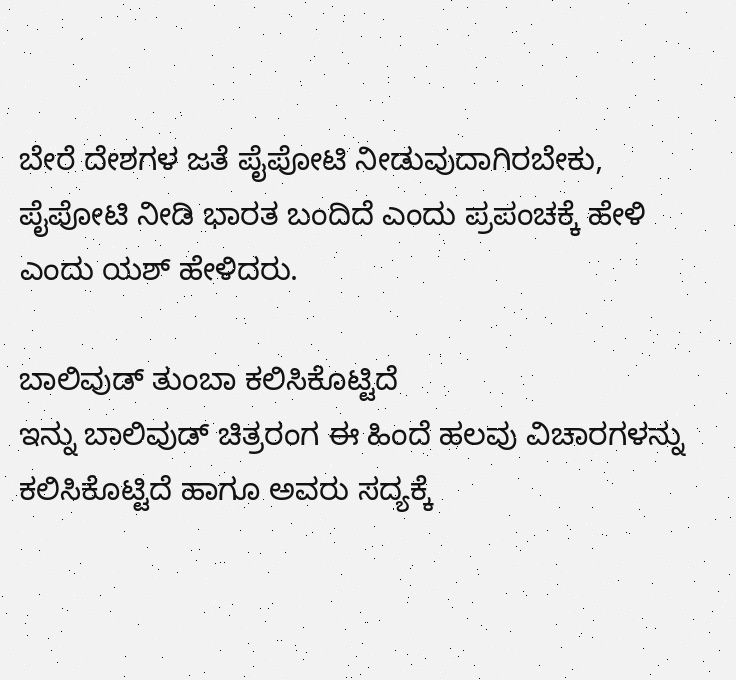ಬೇರೆ ದೇಶಗಳ ಜತೆ ಪೈಪೋಟಿ ನೀಡುವುದಾಗಿರಬೇಕು, ಪೈಪೋಟಿ ನೀಡಿ ಭಾರತ ಬಂದಿದೆ ಎಂದು ಪ್ರಪಂಚಕ್ಕೆ ಹೇಳಿ ಎಂದು ಯಶ್ ಹೇಳಿದರು.

ಬಾಲಿವುಡ್ ತುಂಬಾ ಕಲಿಸಿಕೊಟ್ಟಿದೆ
ಇನ್ನು ಬಾಲಿವುಡ್ ಚಿತ್ರರಂಗ ಈ ಹಿಂದೆ ಹಲವು ವಿಚಾರಗಳನ್ನು ಕಲಿಸಿಕೊಟ್ಟಿದೆ ಹಾಗೂ ಅವರು ಸದ್ಯಕ್ಕೆ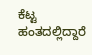ಕೆಟ್ಟ ಹಂತದಲ್ಲಿದ್ದಾರೆ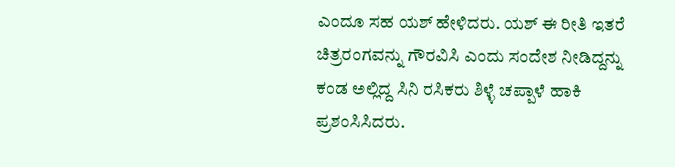ಎಂದೂ ಸಹ ಯಶ್ ಹೇಳಿದರು. ಯಶ್ ಈ ರೀತಿ ಇತರೆ ಚಿತ್ರರಂಗವನ್ನು ಗೌರವಿಸಿ ಎಂದು ಸಂದೇಶ ನೀಡಿದ್ದನ್ನು ಕಂಡ ಅಲ್ಲಿದ್ದ ಸಿನಿ ರಸಿಕರು ಶಿಳ್ಳೆ ಚಪ್ಪಾಳೆ ಹಾಕಿ ಪ್ರಶಂಸಿಸಿದರು.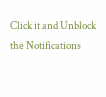Click it and Unblock the Notifications